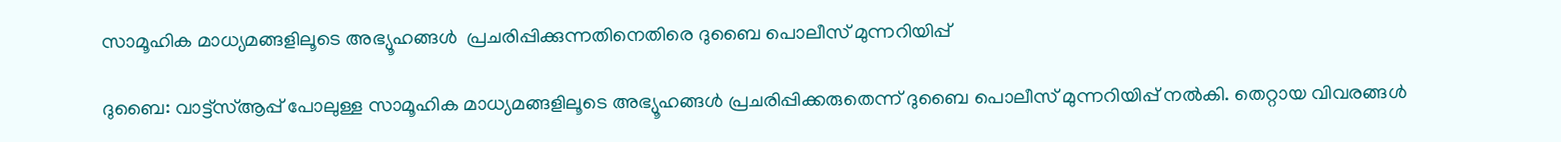സാമൂഹിക മാധ്യമങ്ങളിലൂടെ അഭ്യൂഹങ്ങള്‍  പ്രചരിപ്പിക്കുന്നതിനെതിരെ ദുബൈ പൊലീസ് മുന്നറിയിപ്പ്

ദുബൈ: വാട്ട്സ്ആപ്പ് പോലുള്ള സാമൂഹിക മാധ്യമങ്ങളിലൂടെ അഭ്യൂഹങ്ങള്‍ പ്രചരിപ്പിക്കരുതെന്ന് ദുബൈ പൊലീസ് മുന്നറിയിപ്പ് നല്‍കി. തെറ്റായ വിവരങ്ങള്‍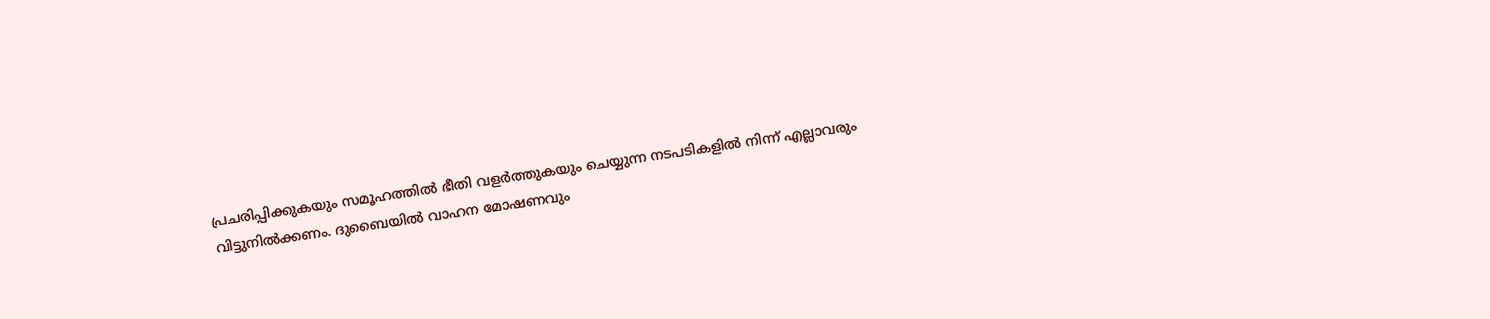പ്രചരിപ്പിക്കുകയും സമൂഹത്തില്‍ ഭീതി വളര്‍ത്തുകയും ചെയ്യുന്ന നടപടികളില്‍ നിന്ന് എല്ലാവരും വിട്ടുനില്‍ക്കണം. ദുബൈയില്‍ വാഹന മോഷണവും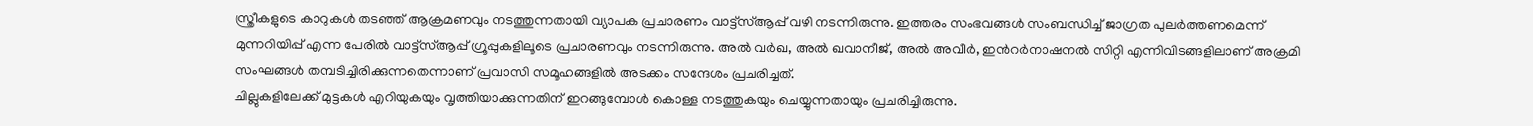സ്ത്രീകളുടെ കാറുകള്‍ തടഞ്ഞ് ആക്രമണവും നടത്തുന്നതായി വ്യാപക പ്രചാരണം വാട്ട്സ്ആപ്പ് വഴി നടന്നിരുന്നു. ഇത്തരം സംഭവങ്ങള്‍ സംബന്ധിച്ച് ജാഗ്രത പുലര്‍ത്തണമെന്ന് മുന്നറിയിപ്പ് എന്ന പേരില്‍ വാട്ട്സ്ആപ്പ് ഗ്രൂപ്പുകളിലൂടെ പ്രചാരണവും നടന്നിരുന്നു. അല്‍ വര്‍ഖ, അല്‍ ഖവാനീജ്, അല്‍ അവീര്‍, ഇന്‍റര്‍നാഷനല്‍ സിറ്റി എന്നിവിടങ്ങളിലാണ് അക്രമി സംഘങ്ങള്‍ തമ്പടിച്ചിരിക്കുന്നതെന്നാണ് പ്രവാസി സമൂഹങ്ങളില്‍ അടക്കം സന്ദേശം പ്രചരിച്ചത്.
ചില്ലുകളിലേക്ക് മുട്ടകള്‍ എറിയുകയും വൃത്തിയാക്കുന്നതിന് ഇറങ്ങുമ്പോള്‍ കൊള്ള നടത്തുകയും ചെയ്യുന്നതായും പ്രചരിച്ചിരുന്നു.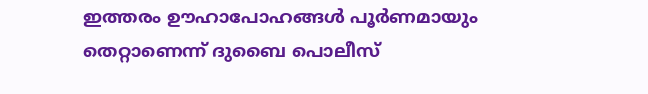ഇത്തരം ഊഹാപോഹങ്ങള്‍ പൂര്‍ണമായും തെറ്റാണെന്ന് ദുബൈ പൊലീസ്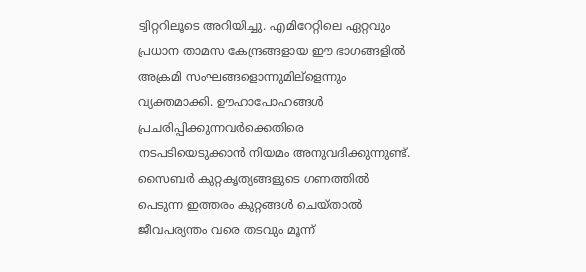ട്വിറ്ററിലൂടെ അറിയിച്ചു. എമിറേറ്റിലെ ഏറ്റവും പ്രധാന താമസ കേന്ദ്രങ്ങളായ ഈ ഭാഗങ്ങളില്‍ അക്രമി സംഘങ്ങളൊന്നുമില്ളെന്നും വ്യക്തമാക്കി. ഊഹാപോഹങ്ങള്‍ പ്രചരിപ്പിക്കുന്നവര്‍ക്കെതിരെ നടപടിയെടുക്കാന്‍ നിയമം അനുവദിക്കുന്നുണ്ട്. സൈബര്‍ കുറ്റകൃത്യങ്ങളുടെ ഗണത്തില്‍ പെടുന്ന ഇത്തരം കുറ്റങ്ങള്‍ ചെയ്താല്‍ ജീവപര്യന്തം വരെ തടവും മൂന്ന്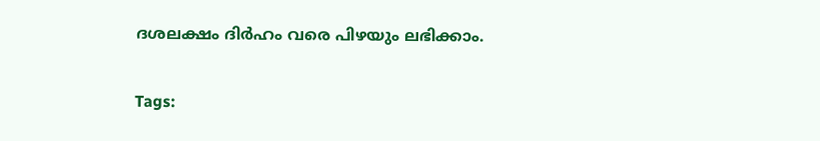ദശലക്ഷം ദിര്‍ഹം വരെ പിഴയും ലഭിക്കാം.

Tags: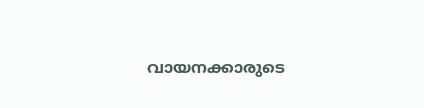വായനക്കാരുടെ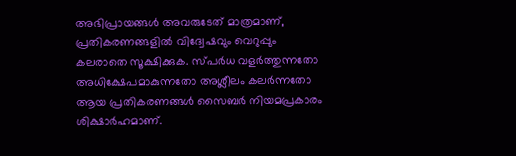അഭിപ്രായങ്ങള്‍ അവരുടേത് മാത്രമാണ്, പ്രതികരണങ്ങളിൽ വിദ്വേഷവും വെറുപ്പും കലരാതെ സൂക്ഷിക്കുക. സ്പർധ വളർത്തുന്നതോ അധിക്ഷേപമാകുന്നതോ അശ്ലീലം കലർന്നതോ ആയ പ്രതികരണങ്ങൾ സൈബർ നിയമപ്രകാരം ശിക്ഷാർഹമാണ്.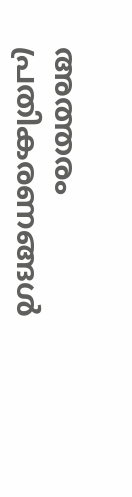അത്തരം പ്രതികരണങ്ങൾ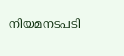നിയമനടപടി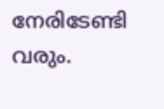നേരിടേണ്ടി വരും.